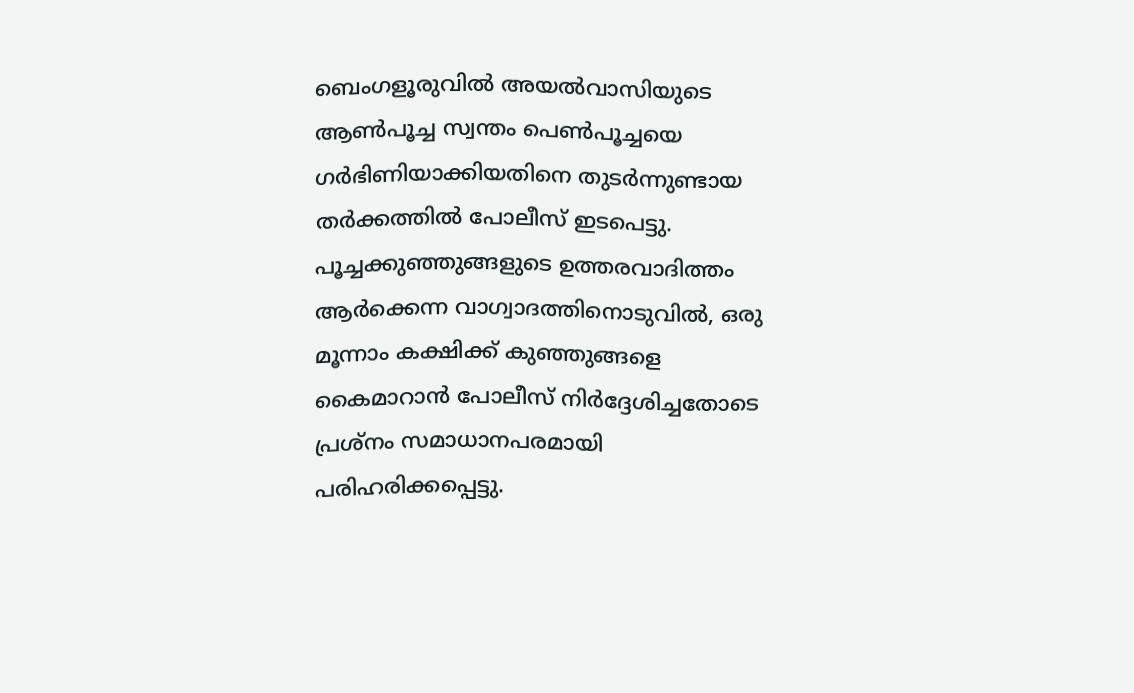ബെംഗളൂരുവിൽ അയൽവാസിയുടെ ആൺപൂച്ച സ്വന്തം പെൺപൂച്ചയെ ഗർഭിണിയാക്കിയതിനെ തുടർന്നുണ്ടായ തർക്കത്തിൽ പോലീസ് ഇടപെട്ടു. പൂച്ചക്കുഞ്ഞുങ്ങളുടെ ഉത്തരവാദിത്തം ആർക്കെന്ന വാഗ്വാദത്തിനൊടുവിൽ, ഒരു മൂന്നാം കക്ഷിക്ക് കുഞ്ഞുങ്ങളെ കൈമാറാൻ പോലീസ് നിർദ്ദേശിച്ചതോടെ പ്രശ്നം സമാധാനപരമായി പരിഹരിക്കപ്പെട്ടു.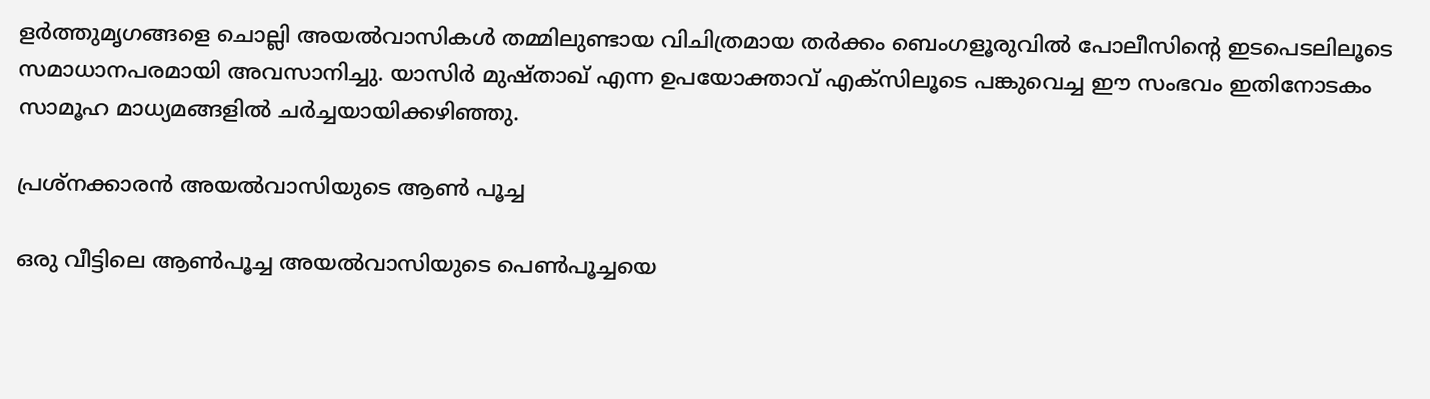ളർത്തുമൃഗങ്ങളെ ചൊല്ലി അയൽവാസികൾ തമ്മിലുണ്ടായ വിചിത്രമായ തർക്കം ബെംഗളൂരുവിൽ പോലീസിന്‍റെ ഇടപെടലിലൂടെ സമാധാനപരമായി അവസാനിച്ചു. യാസിർ മുഷ്താഖ് എന്ന ഉപയോക്താവ് എക്സിലൂടെ പങ്കുവെച്ച ഈ സംഭവം ഇതിനോടകം സാമൂഹ മാധ്യമങ്ങളിൽ ചർച്ചയായിക്കഴിഞ്ഞു.

പ്രശ്നക്കാരൻ അയൽവാസിയുടെ ആൺ പൂച്ച

ഒരു വീട്ടിലെ ആൺപൂച്ച അയൽവാസിയുടെ പെൺപൂച്ചയെ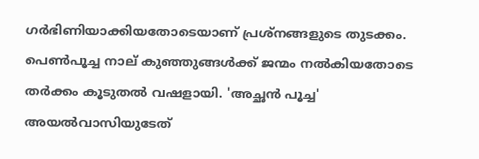ഗർഭിണിയാക്കിയതോടെയാണ് പ്രശ്നങ്ങളുടെ തുടക്കം. പെൺപൂച്ച നാല് കുഞ്ഞുങ്ങൾക്ക് ജന്മം നൽകിയതോടെ തർക്കം കൂടുതൽ വഷളായി. 'അച്ഛൻ പൂച്ച' അയൽവാസിയുടേത്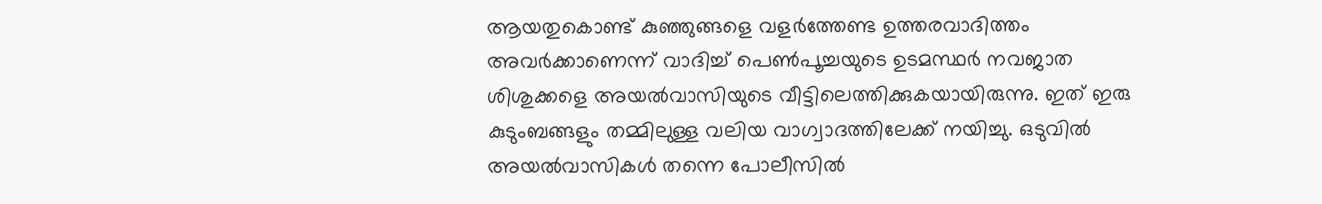ആയതുകൊണ്ട് കുഞ്ഞുങ്ങളെ വളർത്തേണ്ട ഉത്തരവാദിത്തം അവർക്കാണെന്ന് വാദിച്ച് പെൺപൂച്ചയുടെ ഉടമസ്ഥർ നവജാത ശിശുക്കളെ അയൽവാസിയുടെ വീട്ടിലെത്തിക്കുകയായിരുന്നു. ഇത് ഇരു കുടുംബങ്ങളും തമ്മിലുള്ള വലിയ വാഗ്വാദത്തിലേക്ക് നയിച്ചു. ഒടുവിൽ അയൽവാസികൾ തന്നെ പോലീസിൽ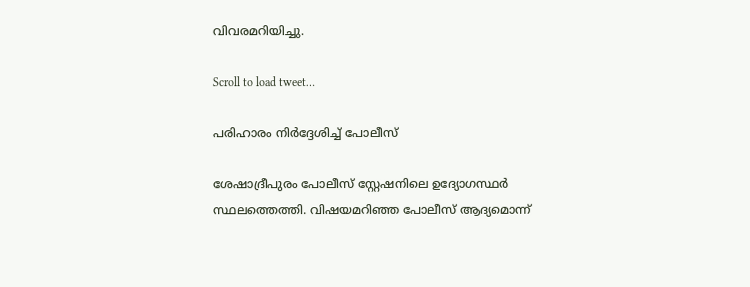വിവരമറിയിച്ചു.

Scroll to load tweet…

പരിഹാരം നിർദ്ദേശിച്ച് പോലീസ്

ശേഷാദ്രീപുരം പോലീസ് സ്റ്റേഷനിലെ ഉദ്യോഗസ്ഥർ സ്ഥലത്തെത്തി. വിഷയമറിഞ്ഞ പോലീസ് ആദ്യമൊന്ന്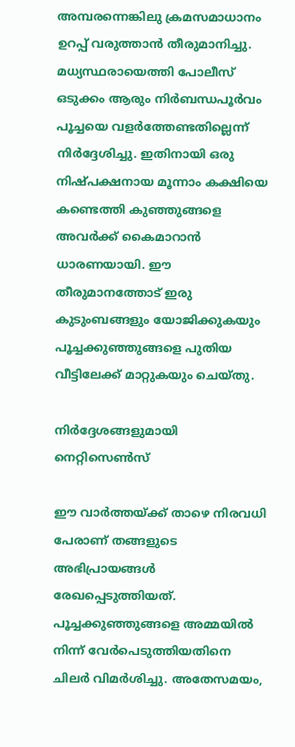അമ്പരന്നെങ്കിലു ക്രമസമാധാനം ഉറപ്പ് വരുത്താൻ തീരുമാനിച്ചു. മധ്യസ്ഥരായെത്തി പോലീസ് ഒടുക്കം ആരും നിർബന്ധപൂർവം പൂച്ചയെ വളർത്തേണ്ടതില്ലെന്ന് നിർദ്ദേശിച്ചു. ഇതിനായി ഒരു നിഷ്പക്ഷനായ മൂന്നാം കക്ഷിയെ കണ്ടെത്തി കുഞ്ഞുങ്ങളെ അവർക്ക് കൈമാറാൻ ധാരണയായി. ഈ തീരുമാനത്തോട് ഇരു കുടുംബങ്ങളും യോജിക്കുകയും പൂച്ചക്കുഞ്ഞുങ്ങളെ പുതിയ വീട്ടിലേക്ക് മാറ്റുകയും ചെയ്തു.

നിർദ്ദേശങ്ങളുമായി നെറ്റിസെൺസ്

ഈ വാർത്തയ്ക്ക് താഴെ നിരവധി പേരാണ് തങ്ങളുടെ അഭിപ്രായങ്ങൾ രേഖപ്പെടുത്തിയത്. പൂച്ചക്കുഞ്ഞുങ്ങളെ അമ്മയിൽ നിന്ന് വേർപെടുത്തിയതിനെ ചിലർ വിമർശിച്ചു. അതേസമയം,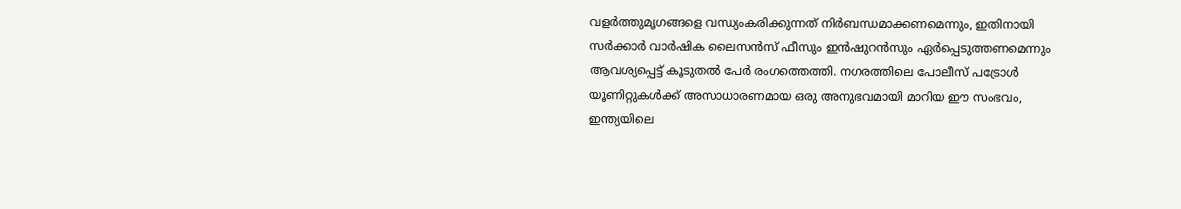വളർത്തുമൃഗങ്ങളെ വന്ധ്യംകരിക്കുന്നത് നിർബന്ധമാക്കണമെന്നും, ഇതിനായി സർക്കാർ വാർഷിക ലൈസൻസ് ഫീസും ഇൻഷുറൻസും ഏർപ്പെടുത്തണമെന്നും ആവശ്യപ്പെട്ട് കൂടുതൽ പേർ രംഗത്തെത്തി. നഗരത്തിലെ പോലീസ് പട്രോൾ യൂണിറ്റുകൾക്ക് അസാധാരണമായ ഒരു അനുഭവമായി മാറിയ ഈ സംഭവം, ഇന്ത്യയിലെ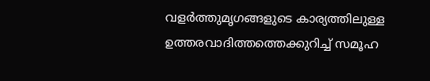വളർത്തുമൃഗങ്ങളുടെ കാര്യത്തിലുള്ള ഉത്തരവാദിത്തത്തെക്കുറിച്ച് സമൂഹ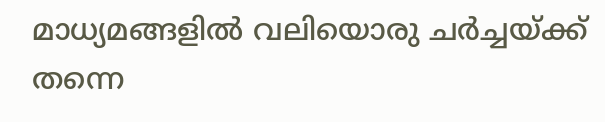മാധ്യമങ്ങളിൽ വലിയൊരു ചർച്ചയ്ക്ക് തന്നെ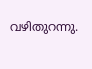വഴിതുറന്നു.